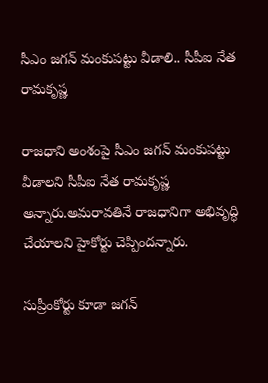సీఎం జగన్ మంకుపట్టు వీడాలి.. సీపీఐ నేత రామకృష్ణ

రాజధాని అంశంపై సీఎం జగన్ మంకుపట్టు వీడాలని సీపీఐ నేత రామకృష్ణ అన్నారు.అమరావతినే రాజధానిగా అభివృద్ధి చేయాలని హైకోర్టు చెప్పిందన్నారు.

సుప్రీంకోర్టు కూడా జగన్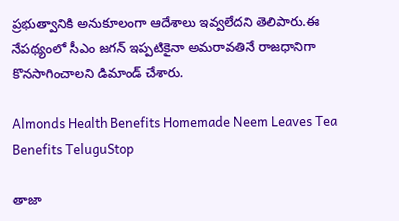ప్రభుత్వానికి అనుకూలంగా ఆదేశాలు ఇవ్వలేదని తెలిపారు.ఈ నేపథ్యంలో సీఎం జగన్ ఇప్పటికైనా అమరావతినే రాజధానిగా కొనసాగించాలని డిమాండ్ చేశారు.

Almonds Health Benefits Homemade Neem Leaves Tea Benefits TeluguStop

తాజా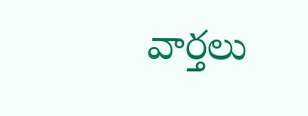వార్తలు